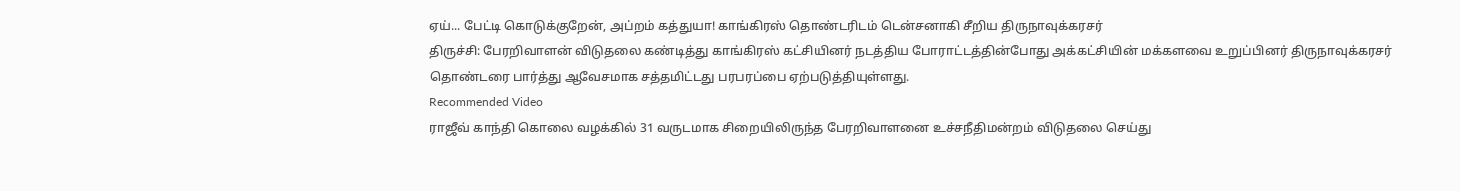ஏய்... பேட்டி கொடுக்குறேன், அப்றம் கத்துயா! காங்கிரஸ் தொண்டரிடம் டென்சனாகி சீறிய திருநாவுக்கரசர்
திருச்சி: பேரறிவாளன் விடுதலை கண்டித்து காங்கிரஸ் கட்சியினர் நடத்திய போராட்டத்தின்போது அக்கட்சியின் மக்களவை உறுப்பினர் திருநாவுக்கரசர் தொண்டரை பார்த்து ஆவேசமாக சத்தமிட்டது பரபரப்பை ஏற்படுத்தியுள்ளது.
Recommended Video
ராஜீவ் காந்தி கொலை வழக்கில் 31 வருடமாக சிறையிலிருந்த பேரறிவாளனை உச்சநீதிமன்றம் விடுதலை செய்து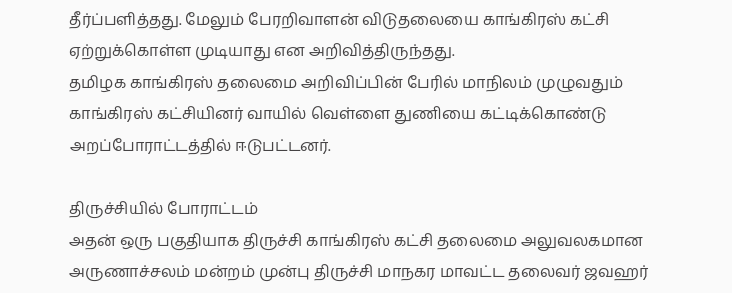தீர்ப்பளித்தது. மேலும் பேரறிவாளன் விடுதலையை காங்கிரஸ் கட்சி ஏற்றுக்கொள்ள முடியாது என அறிவித்திருந்தது.
தமிழக காங்கிரஸ் தலைமை அறிவிப்பின் பேரில் மாநிலம் முழுவதும் காங்கிரஸ் கட்சியினர் வாயில் வெள்ளை துணியை கட்டிக்கொண்டு அறப்போராட்டத்தில் ஈடுபட்டனர்.

திருச்சியில் போராட்டம்
அதன் ஒரு பகுதியாக திருச்சி காங்கிரஸ் கட்சி தலைமை அலுவலகமான அருணாச்சலம் மன்றம் முன்பு திருச்சி மாநகர மாவட்ட தலைவர் ஜவஹர்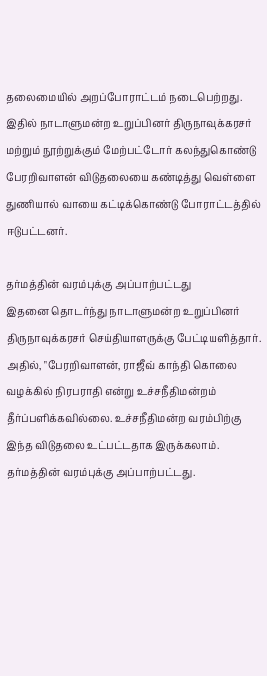தலைமையில் அறப்போராட்டம் நடைபெற்றது. இதில் நாடாளுமன்ற உறுப்பினர் திருநாவுக்கரசர் மற்றும் நூற்றுக்கும் மேற்பட்டோர் கலந்துகொண்டு பேரறிவாளன் விடுதலையை கண்டித்து வெள்ளை துணியால் வாயை கட்டிக்கொண்டு போராட்டத்தில் ஈடுபட்டனர்.

தர்மத்தின் வரம்புக்கு அப்பாற்பட்டது
இதனை தொடர்ந்து நாடாளுமன்ற உறுப்பினர் திருநாவுக்கரசர் செய்தியாளருக்கு பேட்டியளித்தார். அதில், "பேரறிவாளன், ராஜீவ் காந்தி கொலை வழக்கில் நிரபராதி என்று உச்சநீதிமன்றம் தீர்ப்பளிக்கவில்லை. உச்சநீதிமன்ற வரம்பிற்கு இந்த விடுதலை உட்பட்டதாக இருக்கலாம். தர்மத்தின் வரம்புக்கு அப்பாற்பட்டது.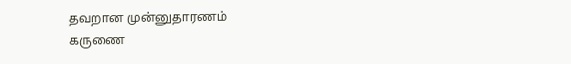தவறான முன்னுதாரணம்
கருணை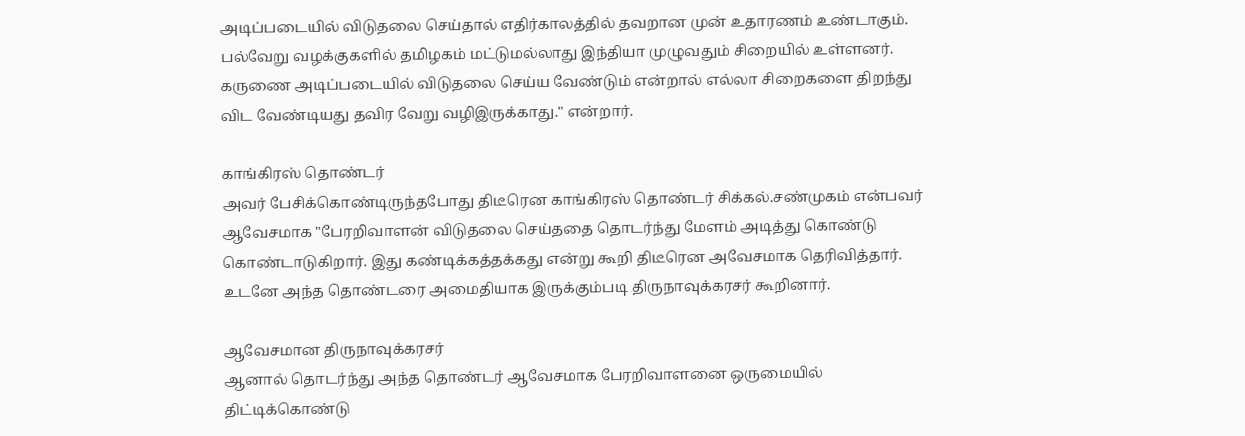அடிப்படையில் விடுதலை செய்தால் எதிர்காலத்தில் தவறான முன் உதாரணம் உண்டாகும். பல்வேறு வழக்குகளில் தமிழகம் மட்டுமல்லாது இந்தியா முழுவதும் சிறையில் உள்ளனர். கருணை அடிப்படையில் விடுதலை செய்ய வேண்டும் என்றால் எல்லா சிறைகளை திறந்து விட வேண்டியது தவிர வேறு வழிஇருக்காது." என்றார்.

காங்கிரஸ் தொண்டர்
அவர் பேசிக்கொண்டிருந்தபோது திடீரென காங்கிரஸ் தொண்டர் சிக்கல்.சண்முகம் என்பவர் ஆவேசமாக "பேரறிவாளன் விடுதலை செய்ததை தொடர்ந்து மேளம் அடித்து கொண்டு கொண்டாடுகிறார். இது கண்டிக்கத்தக்கது என்று கூறி திடீரென அவேசமாக தெரிவித்தார். உடனே அந்த தொண்டரை அமைதியாக இருக்கும்படி திருநாவுக்கரசர் கூறினார்.

ஆவேசமான திருநாவுக்கரசர்
ஆனால் தொடர்ந்து அந்த தொண்டர் ஆவேசமாக பேரறிவாளனை ஒருமையில் திட்டிக்கொண்டு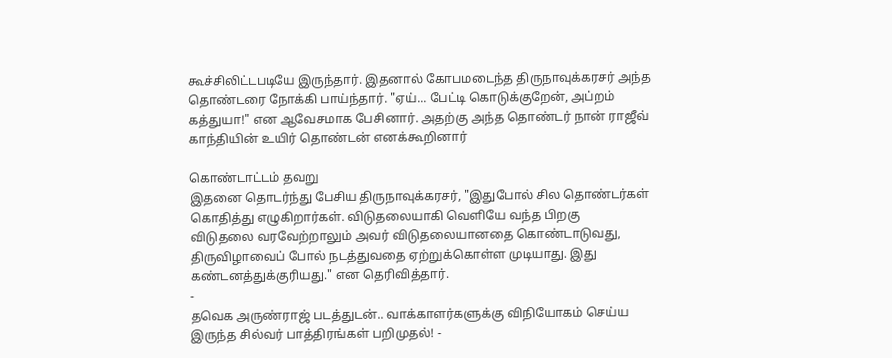கூச்சிலிட்டபடியே இருந்தார். இதனால் கோபமடைந்த திருநாவுக்கரசர் அந்த தொண்டரை நோக்கி பாய்ந்தார். "ஏய்... பேட்டி கொடுக்குறேன், அப்றம் கத்துயா!" என ஆவேசமாக பேசினார். அதற்கு அந்த தொண்டர் நான் ராஜீவ் காந்தியின் உயிர் தொண்டன் எனக்கூறினார்

கொண்டாட்டம் தவறு
இதனை தொடர்ந்து பேசிய திருநாவுக்கரசர், "இதுபோல் சில தொண்டர்கள் கொதித்து எழுகிறார்கள். விடுதலையாகி வெளியே வந்த பிறகு
விடுதலை வரவேற்றாலும் அவர் விடுதலையானதை கொண்டாடுவது, திருவிழாவைப் போல் நடத்துவதை ஏற்றுக்கொள்ள முடியாது. இது கண்டனத்துக்குரியது." என தெரிவித்தார்.
-
தவெக அருண்ராஜ் படத்துடன்.. வாக்காளர்களுக்கு விநியோகம் செய்ய இருந்த சில்வர் பாத்திரங்கள் பறிமுதல்! -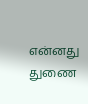என்னது துணை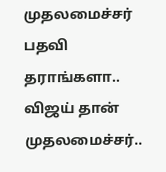முதலமைச்சர் பதவி தராங்களா.. விஜய் தான் முதலமைச்சர்..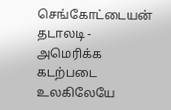செங்கோட்டையன் தடாலடி -
அமெரிக்க கடற்படை உலகிலேயே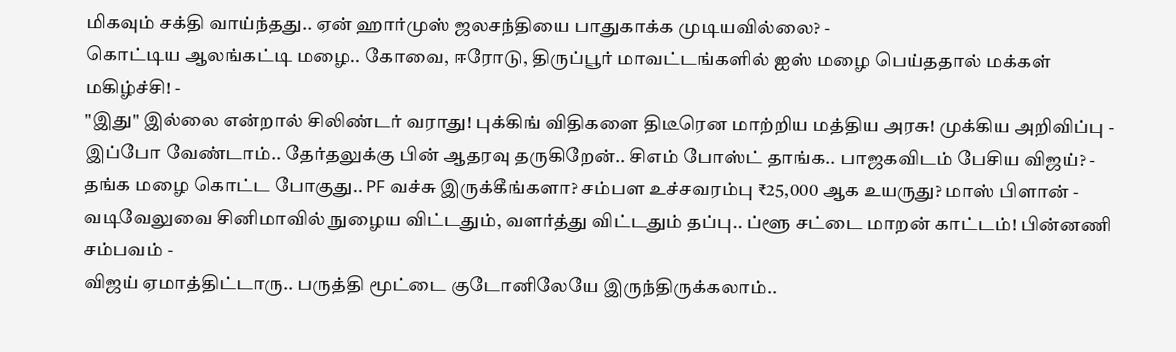மிகவும் சக்தி வாய்ந்தது.. ஏன் ஹார்முஸ் ஜலசந்தியை பாதுகாக்க முடியவில்லை? -
கொட்டிய ஆலங்கட்டி மழை.. கோவை, ஈரோடு, திருப்பூர் மாவட்டங்களில் ஐஸ் மழை பெய்ததால் மக்கள் மகிழ்ச்சி! -
"இது" இல்லை என்றால் சிலிண்டர் வராது! புக்கிங் விதிகளை திடீரென மாற்றிய மத்திய அரசு! முக்கிய அறிவிப்பு -
இப்போ வேண்டாம்.. தேர்தலுக்கு பின் ஆதரவு தருகிறேன்.. சிஎம் போஸ்ட் தாங்க.. பாஜகவிடம் பேசிய விஜய்? -
தங்க மழை கொட்ட போகுது.. PF வச்சு இருக்கீங்களா? சம்பள உச்சவரம்பு ₹25,000 ஆக உயருது? மாஸ் பிளான் -
வடிவேலுவை சினிமாவில் நுழைய விட்டதும், வளர்த்து விட்டதும் தப்பு.. ப்ளூ சட்டை மாறன் காட்டம்! பின்னணி சம்பவம் -
விஜய் ஏமாத்திட்டாரு.. பருத்தி மூட்டை குடோனிலேயே இருந்திருக்கலாம்..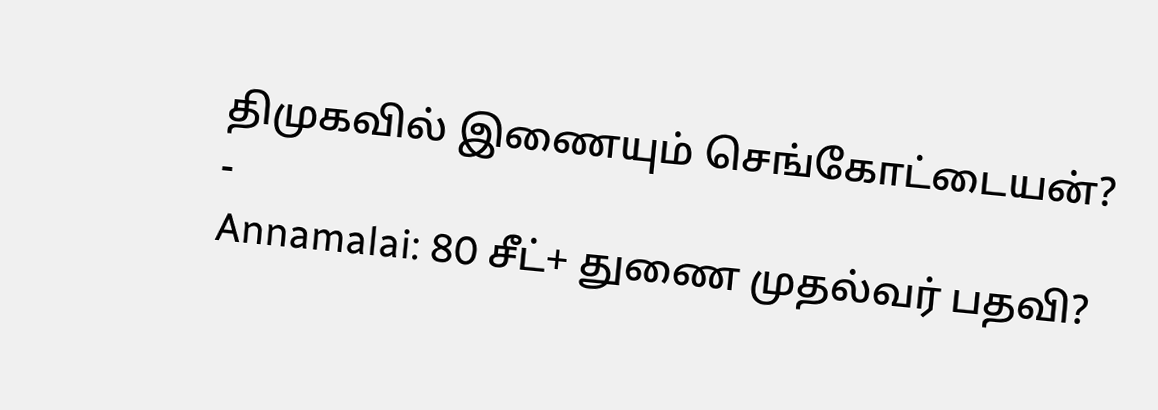திமுகவில் இணையும் செங்கோட்டையன்? -
Annamalai: 80 சீட்+ துணை முதல்வர் பதவி?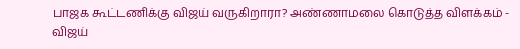பாஜக கூட்டணிக்கு விஜய் வருகிறாரா? அண்ணாமலை கொடுத்த விளக்கம் -
விஜய்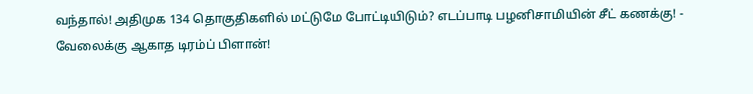வந்தால்! அதிமுக 134 தொகுதிகளில் மட்டுமே போட்டியிடும்? எடப்பாடி பழனிசாமியின் சீட் கணக்கு! -
வேலைக்கு ஆகாத டிரம்ப் பிளான்!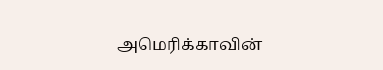அமெரிக்காவின்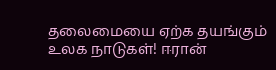தலைமையை ஏற்க தயங்கும் உலக நாடுகள்! ஈரான்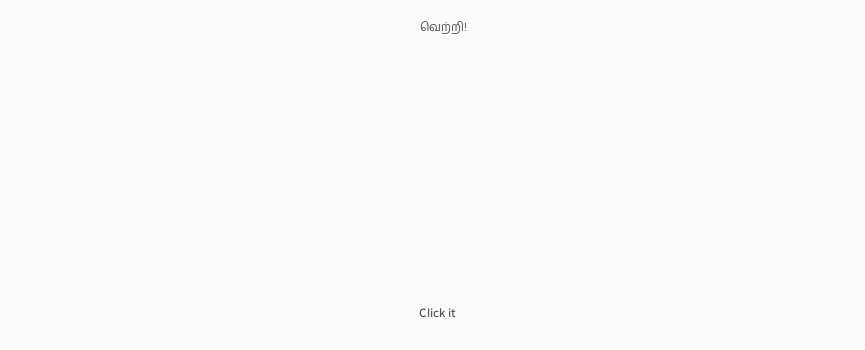வெற்றி!












Click it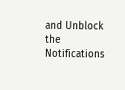and Unblock the Notifications